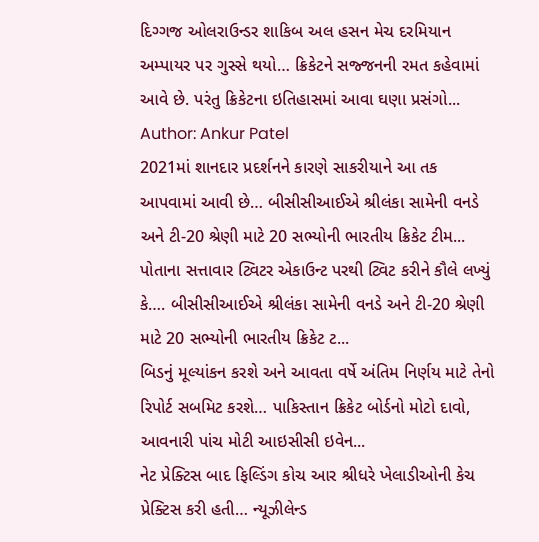દિગ્ગજ ઓલરાઉન્ડર શાકિબ અલ હસન મેચ દરમિયાન અમ્પાયર પર ગુસ્સે થયો… ક્રિકેટને સજ્જનની રમત કહેવામાં આવે છે. પરંતુ ક્રિકેટના ઇતિહાસમાં આવા ઘણા પ્રસંગો...
Author: Ankur Patel
2021માં શાનદાર પ્રદર્શનને કારણે સાકરીયાને આ તક આપવામાં આવી છે… બીસીસીઆઈએ શ્રીલંકા સામેની વનડે અને ટી-20 શ્રેણી માટે 20 સભ્યોની ભારતીય ક્રિકેટ ટીમ...
પોતાના સત્તાવાર ટ્વિટર એકાઉન્ટ પરથી ટ્વિટ કરીને કૌલે લખ્યું કે…. બીસીસીઆઈએ શ્રીલંકા સામેની વનડે અને ટી-20 શ્રેણી માટે 20 સભ્યોની ભારતીય ક્રિકેટ ટ...
બિડનું મૂલ્યાંકન કરશે અને આવતા વર્ષે અંતિમ નિર્ણય માટે તેનો રિપોર્ટ સબમિટ કરશે… પાકિસ્તાન ક્રિકેટ બોર્ડનો મોટો દાવો, આવનારી પાંચ મોટી આઇસીસી ઇવેન...
નેટ પ્રેક્ટિસ બાદ ફિલ્ડિંગ કોચ આર શ્રીધરે ખેલાડીઓની કેચ પ્રેક્ટિસ કરી હતી… ન્યૂઝીલેન્ડ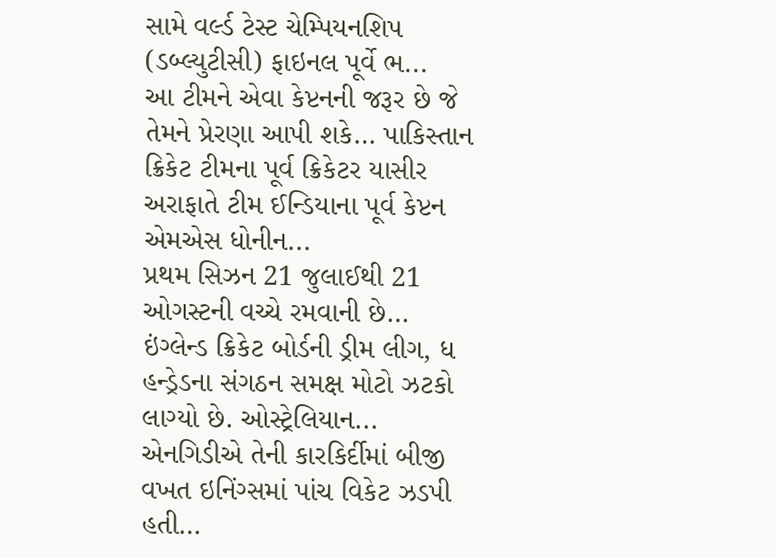સામે વર્લ્ડ ટેસ્ટ ચેમ્પિયનશિપ (ડબ્લ્યુટીસી) ફાઇનલ પૂર્વે ભ...
આ ટીમને એવા કેપ્ટનની જરૂર છે જે તેમને પ્રેરણા આપી શકે… પાકિસ્તાન ક્રિકેટ ટીમના પૂર્વ ક્રિકેટર યાસીર અરાફાતે ટીમ ઈન્ડિયાના પૂર્વ કેપ્ટન એમએસ ધોનીન...
પ્રથમ સિઝન 21 જુલાઈથી 21 ઓગસ્ટની વચ્ચે રમવાની છે… ઇંગ્લેન્ડ ક્રિકેટ બોર્ડની ડ્રીમ લીગ, ધ હન્ડ્રેડના સંગઠન સમક્ષ મોટો ઝટકો લાગ્યો છે. ઓસ્ટ્રેલિયાન...
એનગિડીએ તેની કારકિર્દીમાં બીજી વખત ઇનિંગ્સમાં પાંચ વિકેટ ઝડપી હતી…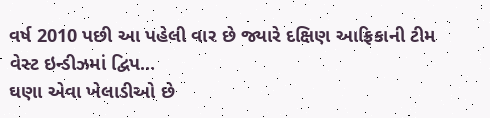વર્ષ 2010 પછી આ પહેલી વાર છે જ્યારે દક્ષિણ આફ્રિકાની ટીમ વેસ્ટ ઇન્ડીઝમાં દ્વિપ...
ઘણા એવા ખેલાડીઓ છે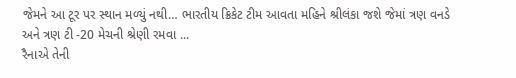જેમને આ ટૂર પર સ્થાન મળ્યું નથી… ભારતીય ક્રિકેટ ટીમ આવતા મહિને શ્રીલંકા જશે જેમાં ત્રણ વનડે અને ત્રણ ટી -20 મેચની શ્રેણી રમવા ...
રૈનાએ તેની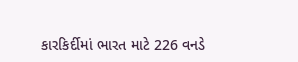કારકિર્દીમાં ભારત માટે 226 વનડે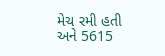મેચ રમી હતી અને 5615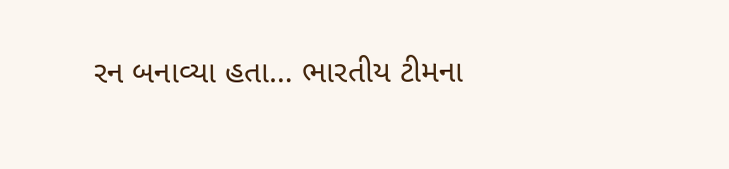રન બનાવ્યા હતા… ભારતીય ટીમના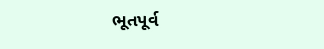ભૂતપૂર્વ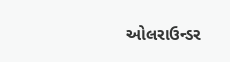ઓલરાઉન્ડર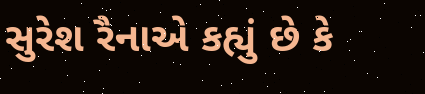સુરેશ રૈનાએ કહ્યું છે કે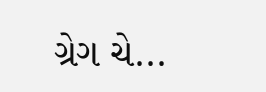ગ્રેગ ચે...